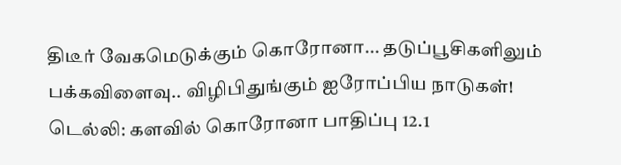திடீர் வேகமெடுக்கும் கொரோனா... தடுப்பூசிகளிலும் பக்கவிளைவு.. விழிபிதுங்கும் ஐரோப்பிய நாடுகள்!
டெல்லி: களவில் கொரோனா பாதிப்பு 12.1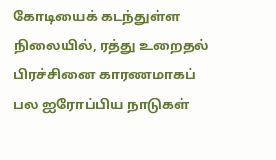கோடியைக் கடந்துள்ள நிலையில், ரத்து உறைதல் பிரச்சினை காரணமாகப் பல ஐரோப்பிய நாடுகள்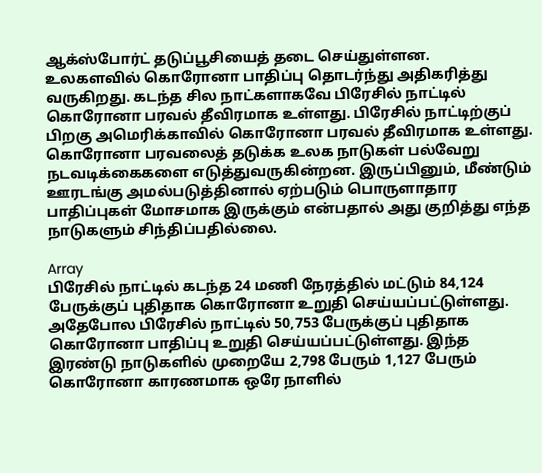ஆக்ஸ்போர்ட் தடுப்பூசியைத் தடை செய்துள்ளன.
உலகளவில் கொரோனா பாதிப்பு தொடர்ந்து அதிகரித்து வருகிறது. கடந்த சில நாட்களாகவே பிரேசில் நாட்டில் கொரோனா பரவல் தீவிரமாக உள்ளது. பிரேசில் நாட்டிற்குப் பிறகு அமெரிக்காவில் கொரோனா பரவல் தீவிரமாக உள்ளது.
கொரோனா பரவலைத் தடுக்க உலக நாடுகள் பல்வேறு நடவடிக்கைகளை எடுத்துவருகின்றன. இருப்பினும், மீண்டும் ஊரடங்கு அமல்படுத்தினால் ஏற்படும் பொருளாதார பாதிப்புகள் மோசமாக இருக்கும் என்பதால் அது குறித்து எந்த நாடுகளும் சிந்திப்பதில்லை.

Array
பிரேசில் நாட்டில் கடந்த 24 மணி நேரத்தில் மட்டும் 84,124 பேருக்குப் புதிதாக கொரோனா உறுதி செய்யப்பட்டுள்ளது. அதேபோல பிரேசில் நாட்டில் 50,753 பேருக்குப் புதிதாக கொரோனா பாதிப்பு உறுதி செய்யப்பட்டுள்ளது. இந்த இரண்டு நாடுகளில் முறையே 2,798 பேரும் 1,127 பேரும் கொரோனா காரணமாக ஒரே நாளில்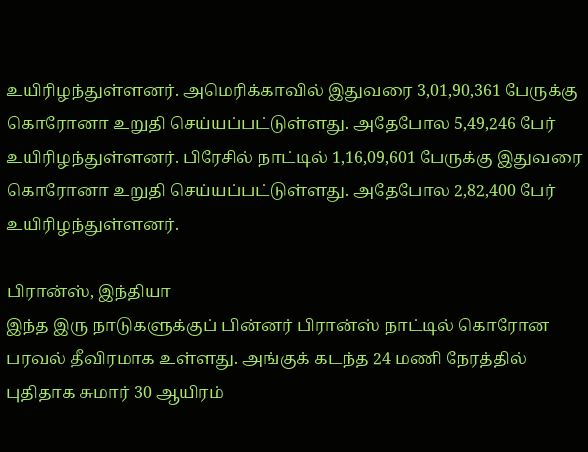உயிரிழந்துள்ளனர். அமெரிக்காவில் இதுவரை 3,01,90,361 பேருக்கு கொரோனா உறுதி செய்யப்பட்டுள்ளது. அதேபோல 5,49,246 பேர் உயிரிழந்துள்ளனர். பிரேசில் நாட்டில் 1,16,09,601 பேருக்கு இதுவரை கொரோனா உறுதி செய்யப்பட்டுள்ளது. அதேபோல 2,82,400 பேர் உயிரிழந்துள்ளனர்.

பிரான்ஸ், இந்தியா
இந்த இரு நாடுகளுக்குப் பின்னர் பிரான்ஸ் நாட்டில் கொரோன பரவல் தீவிரமாக உள்ளது. அங்குக் கடந்த 24 மணி நேரத்தில் புதிதாக சுமார் 30 ஆயிரம்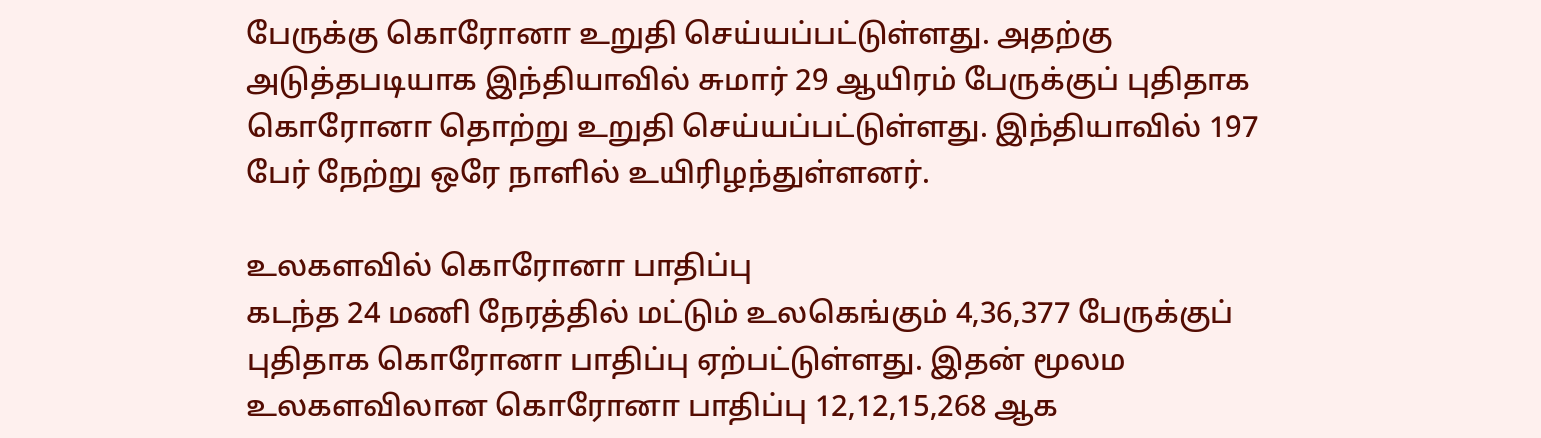பேருக்கு கொரோனா உறுதி செய்யப்பட்டுள்ளது. அதற்கு அடுத்தபடியாக இந்தியாவில் சுமார் 29 ஆயிரம் பேருக்குப் புதிதாக கொரோனா தொற்று உறுதி செய்யப்பட்டுள்ளது. இந்தியாவில் 197 பேர் நேற்று ஒரே நாளில் உயிரிழந்துள்ளனர்.

உலகளவில் கொரோனா பாதிப்பு
கடந்த 24 மணி நேரத்தில் மட்டும் உலகெங்கும் 4,36,377 பேருக்குப் புதிதாக கொரோனா பாதிப்பு ஏற்பட்டுள்ளது. இதன் மூலம உலகளவிலான கொரோனா பாதிப்பு 12,12,15,268 ஆக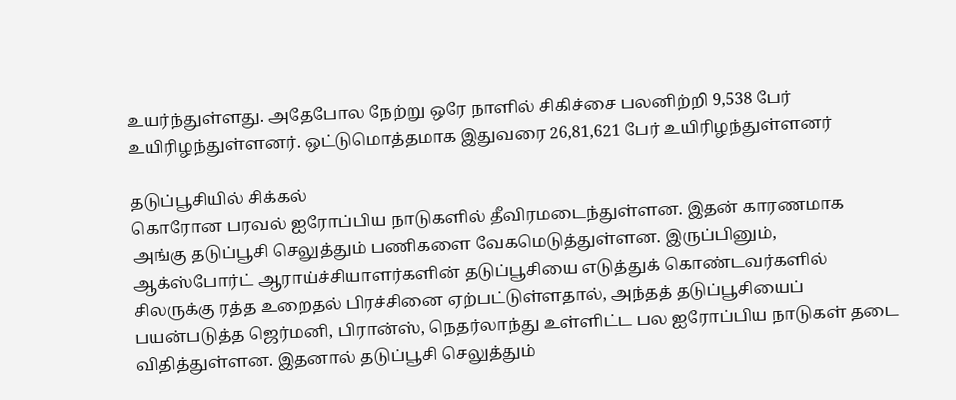உயர்ந்துள்ளது. அதேபோல நேற்று ஒரே நாளில் சிகிச்சை பலனிற்றி 9,538 பேர் உயிரிழந்துள்ளனர். ஒட்டுமொத்தமாக இதுவரை 26,81,621 பேர் உயிரிழந்துள்ளனர்

தடுப்பூசியில் சிக்கல்
கொரோன பரவல் ஐரோப்பிய நாடுகளில் தீவிரமடைந்துள்ளன. இதன் காரணமாக அங்கு தடுப்பூசி செலுத்தும் பணிகளை வேகமெடுத்துள்ளன. இருப்பினும், ஆக்ஸ்போர்ட் ஆராய்ச்சியாளர்களின் தடுப்பூசியை எடுத்துக் கொண்டவர்களில் சிலருக்கு ரத்த உறைதல் பிரச்சினை ஏற்பட்டுள்ளதால், அந்தத் தடுப்பூசியைப் பயன்படுத்த ஜெர்மனி, பிரான்ஸ், நெதர்லாந்து உள்ளிட்ட பல ஐரோப்பிய நாடுகள் தடை விதித்துள்ளன. இதனால் தடுப்பூசி செலுத்தும்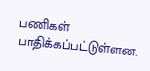பணிகள் பாதிக்கப்பட்டுள்ளன.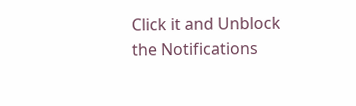Click it and Unblock the Notifications